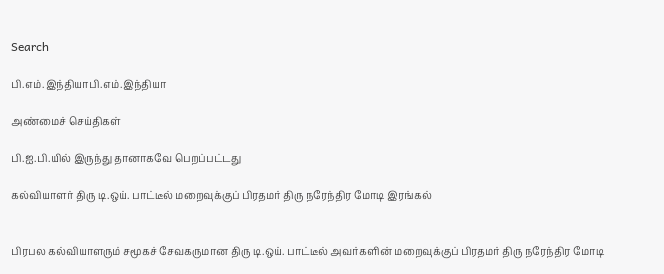Search

பி.எம்.இந்தியாபி.எம்.இந்தியா

அண்மைச் செய்திகள்

பி.ஐ.பி.யில் இருந்து தானாகவே பெறப்பட்டது

கல்வியாளர் திரு டி.ஒய். பாட்டீல் மறைவுக்குப் பிரதமர் திரு நரேந்திர மோடி இரங்கல்


பிரபல கல்வியாளரும் சமூகச் சேவகருமான திரு டி.ஒய். பாட்டீல் அவர்களின் மறைவுக்குப் பிரதமர் திரு நரேந்திர மோடி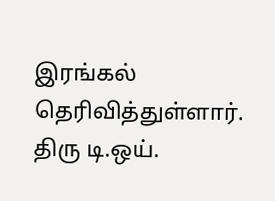இரங்கல் தெரிவித்துள்ளார். திரு டி.ஒய்.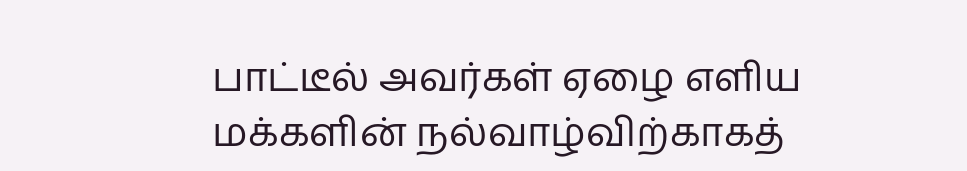பாட்டீல் அவர்கள் ஏழை எளிய மக்களின் நல்வாழ்விற்காகத்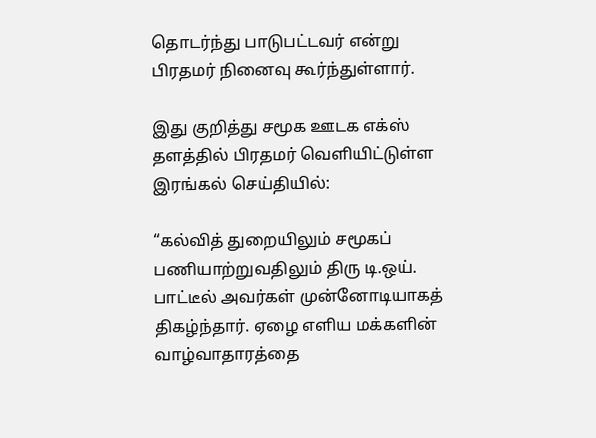தொடர்ந்து பாடுபட்டவர் என்று பிரதமர் நினைவு கூர்ந்துள்ளார்.

இது குறித்து சமூக ஊடக எக்ஸ் தளத்தில் பிரதமர் வெளியிட்டுள்ள இரங்கல் செய்தியில்:

“கல்வித் துறையிலும் சமூகப் பணியாற்றுவதிலும் திரு டி.ஒய். பாட்டீல் அவர்கள் முன்னோடியாகத் திகழ்ந்தார். ஏழை எளிய மக்களின் வாழ்வாதாரத்தை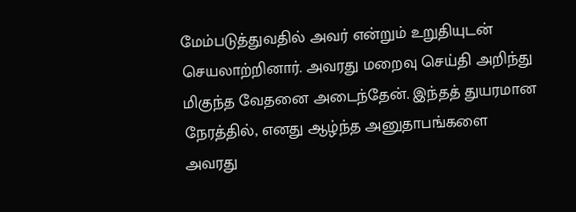மேம்படுத்துவதில் அவர் என்றும் உறுதியுடன் செயலாற்றினார். அவரது மறைவு செய்தி அறிந்து மிகுந்த வேதனை அடைந்தேன். இந்தத் துயரமான நேரத்தில், எனது ஆழ்ந்த அனுதாபங்களை அவரது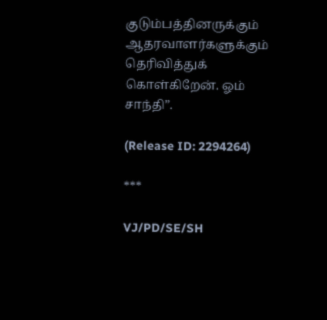குடும்பத்தினருக்கும் ஆதரவாளர்களுக்கும் தெரிவித்துக் கொள்கிறேன். ஓம் சாந்தி”.

(Release ID: 2294264)

***

VJ/PD/SE/SH